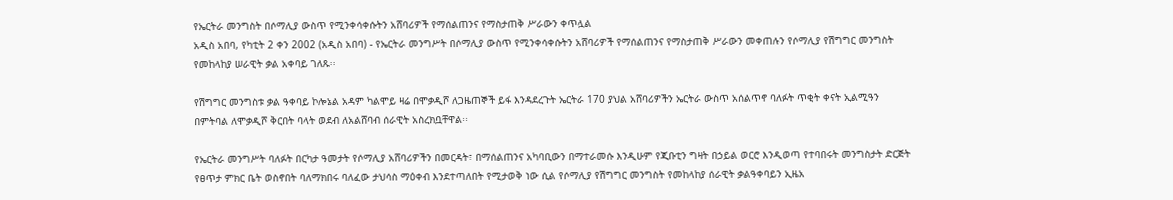የኤርትራ መንግስት በሶማሊያ ውስጥ የሚንቀሳቀሱትን አሸባሪዎች የማሰልጠንና የማስታጠቅ ሥራውን ቀጥሏል
አዲስ አበባ, የካቲት 2 ቀን 2002 (አዲስ አበባ) - የኤርትራ መንግሥት በሶማሊያ ውስጥ የሚንቀሳቀሱትን አሸባሪዎች የማሰልጠንና የማስታጠቅ ሥራውን መቀጠሉን የሶማሊያ የሽግግር መንግስት የመከላከያ ሠራዊት ቃል አቀባይ ገለጹ፡፡

የሽግግር መንግስቱ ቃል ዓቀባይ ኮሎኔል አዳም ካልሞይ ዛሬ በሞቃዲሾ ለጋዜጠኞች ይፋ እንዳደረጉት ኤርትራ 170 ያህል አሸባሪዎችን ኤርትራ ውስጥ አሰልጥኖ ባለፉት ጥቂት ቀናት ኢልሚዓን በምትባል ለሞቃዲሾ ቅርበት ባላት ወደብ ለአልሸባብ ሰራዊት አስረክቧቸዋል፡፡

የኤርትራ መንግሥት ባለፉት በርካታ ዓመታት የሶማሊያ አሸባሪዎችን በመርዳት፣ በማሰልጠንና አካባቢውን በማተራመሱ እንዲሁም የጂቡቲን ግዛት በኃይል ወርሮ እንዲወጣ የተባበሩት መንግስታት ድርጅት የፀጥታ ምክር ቤት ወስኖበት ባለማክበሩ ባለፈው ታህሳስ ማዕቀብ እንደተጣለበት የሚታወቅ ነው ሲል የሶማሊያ የሽግግር መንግስት የመከላከያ ሰራዊት ቃልዓቀባይን ኢዜአ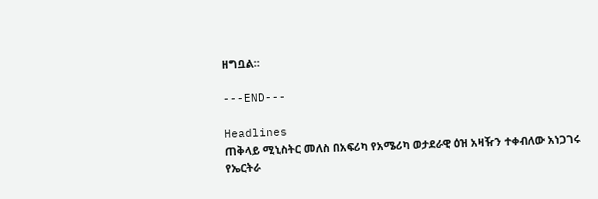ዘግቧል።

---END---

Headlines
ጠቅላይ ሚኒስትር መለስ በአፍሪካ የአሜሪካ ወታደራዊ ዕዝ አዛዥን ተቀብለው አነጋገሩ
የኤርትራ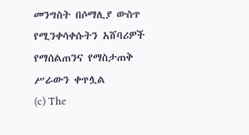መንግስት በሶማሊያ ውስጥ የሚንቀሳቀሱትን አሸባሪዎች የማሰልጠንና የማስታጠቅ ሥራውን ቀጥሏል
(c) The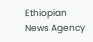Ethiopian News Agency